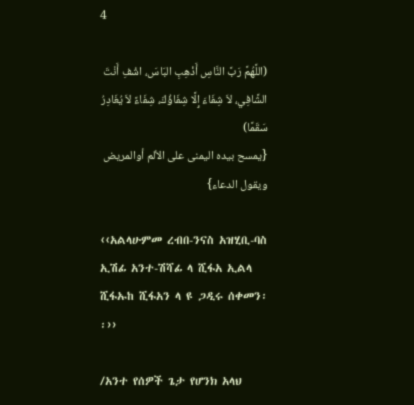4

(اللَّهُمَّ رَبَّ النَّاسِ أَذْهِبِ البَاسَ، اشْفِ أَنْتَ الشَّافِي، لاَ شِفَاءَ إِلَّا شِفَاؤُكَ، شِفَاءً لاَ يُغَادِرُ سَقَمًا)
{يمسح بيده اليمنى على الألم أوالمريض ويقول الدعاء}

‹‹አልላሁምመ ረብበ-ንናስ አዝሂቢ-ባስ ኢሽፊ አንተ-ሽሻፊ ላ ሺፋአ ኢልላ ሺፋኡከ ሺፋአን ላ ዩ ጋዲሩ ሰቀመን፡፡››

/አንተ የሰዎች ጌታ የሆንክ አላህ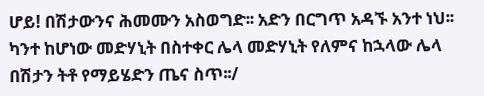ሆይ! በሽታውንና ሕመሙን አስወግድ፡፡ አድን በርግጥ አዳኙ አንተ ነህ፡፡ ካንተ ከሆነው መድሃኒት በስተቀር ሌላ መድሃኒት የለምና ከኋላው ሌላ በሽታን ትቶ የማይሄድን ጤና ስጥ፡፡/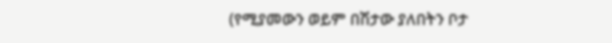(የሚያመውን ወይም በሽታው ያለበትን ቦታ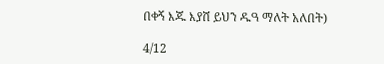በቀኝ እጁ እያሸ ይህን ዱዓ ማለት አለበት)

4/12